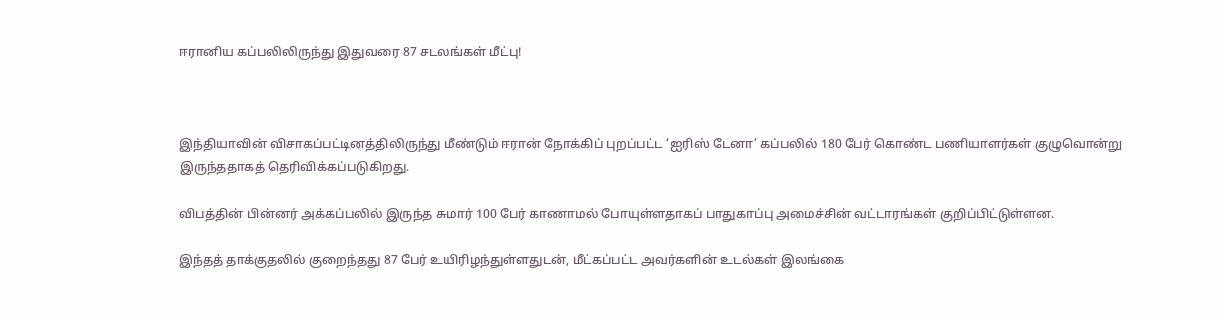ஈரானிய கப்பலிலிருந்து இதுவரை 87 சடலங்கள் மீட்பு!



இந்தியாவின் விசாகப்பட்டினத்திலிருந்து மீண்டும் ஈரான் நோக்கிப் புறப்பட்ட ‘ஐரிஸ் டேனா’ கப்பலில் 180 பேர் கொண்ட பணியாளர்கள் குழுவொன்று இருந்ததாகத் தெரிவிக்கப்படுகிறது.

விபத்தின் பின்னர் அக்கப்பலில் இருந்த சுமார் 100 பேர் காணாமல் போயுள்ளதாகப் பாதுகாப்பு அமைச்சின் வட்டாரங்கள் குறிப்பிட்டுள்ளன.

இந்தத் தாக்குதலில் குறைந்தது 87 பேர் உயிரிழந்துள்ளதுடன், மீட்கப்பட்ட அவர்களின் உடல்கள் இலங்கை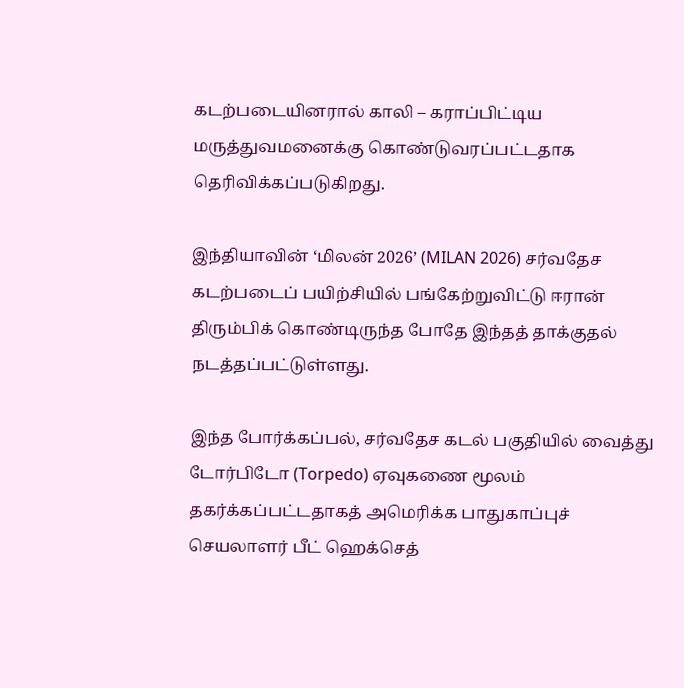கடற்படையினரால் காலி – கராப்பிட்டிய மருத்துவமனைக்கு கொண்டுவரப்பட்டதாக தெரிவிக்கப்படுகிறது.

இந்தியாவின் ‘மிலன் 2026’ (MILAN 2026) சர்வதேச கடற்படைப் பயிற்சியில் பங்கேற்றுவிட்டு ஈரான் திரும்பிக் கொண்டிருந்த போதே இந்தத் தாக்குதல் நடத்தப்பட்டுள்ளது.

இந்த போர்க்கப்பல், சர்வதேச கடல் பகுதியில் வைத்து டோர்பிடோ (Torpedo) ஏவுகணை மூலம் தகர்க்கப்பட்டதாகத் அமெரிக்க பாதுகாப்புச் செயலாளர் பீட் ஹெக்செத்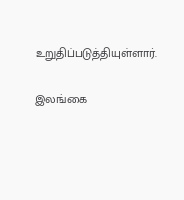உறுதிப்படுத்தியுள்ளார்.

இலங்கை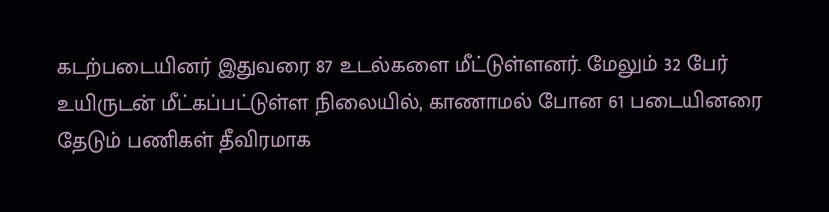கடற்படையினர் இதுவரை 87 உடல்களை மீட்டுள்ளனர். மேலும் 32 பேர் உயிருடன் மீட்கப்பட்டுள்ள நிலையில், காணாமல் போன 61 படையினரை தேடும் பணிகள் தீவிரமாக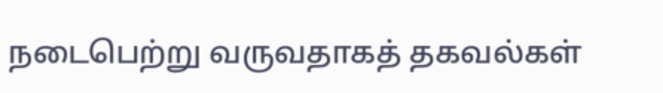நடைபெற்று வருவதாகத் தகவல்கள்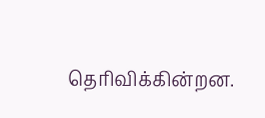தெரிவிக்கின்றன.